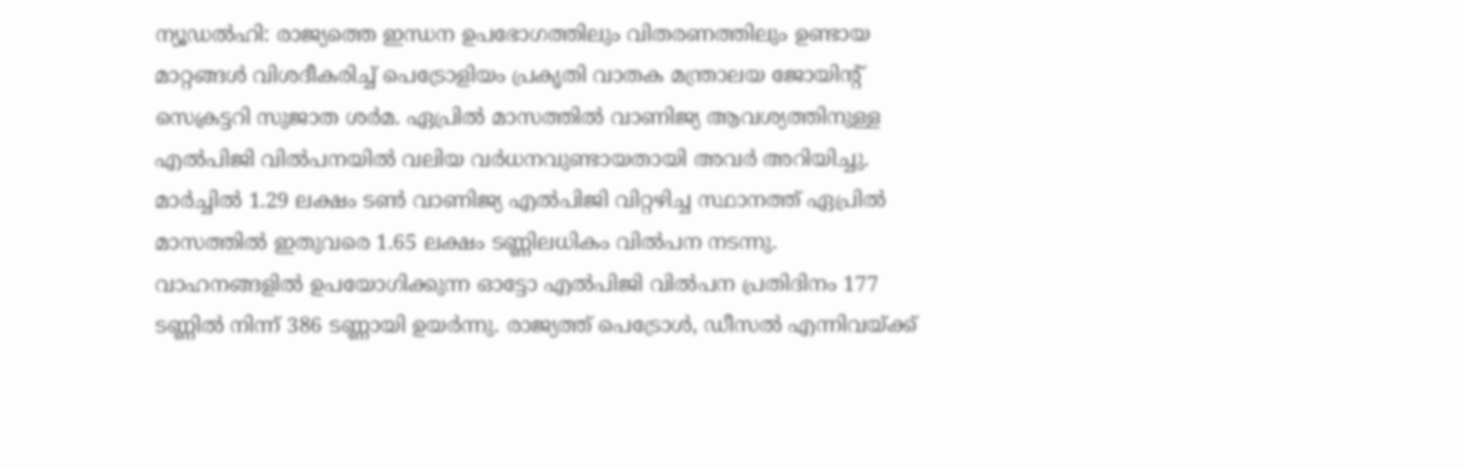ന്യൂഡൽഹി: രാജ്യത്തെ ഇന്ധന ഉപഭോഗത്തിലും വിതരണത്തിലും ഉണ്ടായ മാറ്റങ്ങൾ വിശദീകരിച്ച് പെട്രോളിയം പ്രകൃതി വാതക മന്ത്രാലയ ജോയിന്റ് സെക്രട്ടറി സുജാത ശർമ. ഏപ്രിൽ മാസത്തിൽ വാണിജ്യ ആവശ്യത്തിനുള്ള എൽപിജി വിൽപനയിൽ വലിയ വർധനവുണ്ടായതായി അവർ അറിയിച്ചു. മാർച്ചിൽ 1.29 ലക്ഷം ടൺ വാണിജ്യ എൽപിജി വിറ്റഴിച്ച സ്ഥാനത്ത് ഏപ്രിൽ മാസത്തിൽ ഇതുവരെ 1.65 ലക്ഷം ടണ്ണിലധികം വിൽപന നടന്നു.
വാഹനങ്ങളിൽ ഉപയോഗിക്കുന്ന ഓട്ടോ എൽപിജി വിൽപന പ്രതിദിനം 177 ടണ്ണിൽ നിന്ന് 386 ടണ്ണായി ഉയർന്നു. രാജ്യത്ത് പെട്രോൾ, ഡീസൽ എന്നിവയ്ക്ക്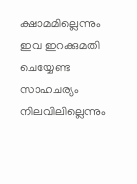ക്ഷാമമില്ലെന്നും ഇവ ഇറക്കുമതി ചെയ്യേണ്ട സാഹചര്യം നിലവിലില്ലെന്നും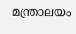മന്ത്രാലയം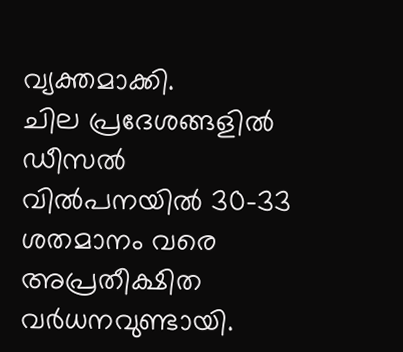വ്യക്തമാക്കി.
ചില പ്രദേശങ്ങളിൽ ഡീസൽ വിൽപനയിൽ 30-33 ശതമാനം വരെ അപ്രതീക്ഷിത വർധനവുണ്ടായി.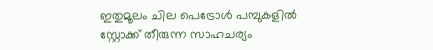ഇതുമൂലം ചില പെട്രോൾ പമ്പുകളിൽ സ്റ്റോക്ക് തീരുന്ന സാഹചര്യം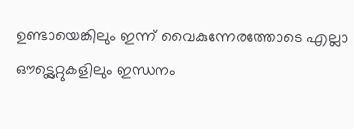ഉണ്ടായെങ്കിലും ഇന്ന് വൈകുന്നേരത്തോടെ എല്ലാ ഔട്ട്ലെറ്റുകളിലും ഇന്ധനം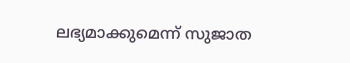ലഭ്യമാക്കുമെന്ന് സുജാത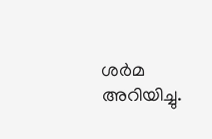ശർമ അറിയിച്ചു.